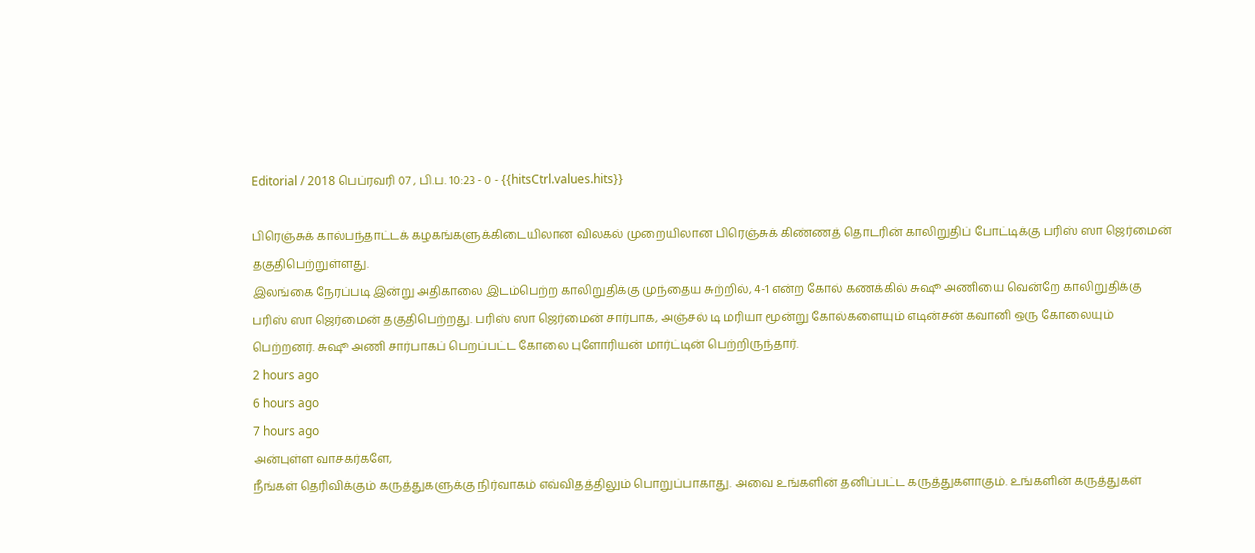Editorial / 2018 பெப்ரவரி 07 , பி.ப. 10:23 - 0 - {{hitsCtrl.values.hits}}

பிரெஞ்சுக் கால்பந்தாட்டக் கழகங்களுக்கிடையிலான விலகல் முறையிலான பிரெஞ்சுக் கிண்ணத் தொடரின் காலிறுதிப் போட்டிக்கு பரிஸ் ஸா ஜெர்மைன் தகுதிபெற்றுள்ளது.
இலங்கை நேரப்படி இன்று அதிகாலை இடம்பெற்ற காலிறுதிக்கு முந்தைய சுற்றில், 4-1 என்ற கோல் கணக்கில் சுஷூ அணியை வென்றே காலிறுதிக்கு பரிஸ் ஸா ஜெர்மைன் தகுதிபெற்றது. பரிஸ் ஸா ஜெர்மைன் சார்பாக, அஞ்சல் டி மரியா மூன்று கோல்களையும் எடின்சன் கவானி ஒரு கோலையும் பெற்றனர். சுஷூ அணி சார்பாகப் பெறப்பட்ட கோலை புளோரியன் மார்ட்டின் பெற்றிருந்தார்.
2 hours ago
6 hours ago
7 hours ago
அன்புள்ள வாசகர்களே,
நீங்கள் தெரிவிக்கும் கருத்துகளுக்கு நிர்வாகம் எவ்விதத்திலும் பொறுப்பாகாது. அவை உங்களின் தனிப்பட்ட கருத்துகளாகும். உங்களின் கருத்துகள்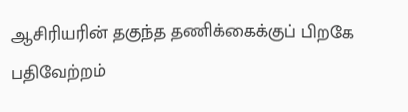ஆசிரியரின் தகுந்த தணிக்கைக்குப் பிறகே பதிவேற்றம்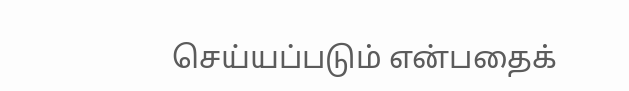செய்யப்படும் என்பதைக்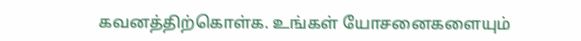கவனத்திற்கொள்க. உங்கள் யோசனைகளையும்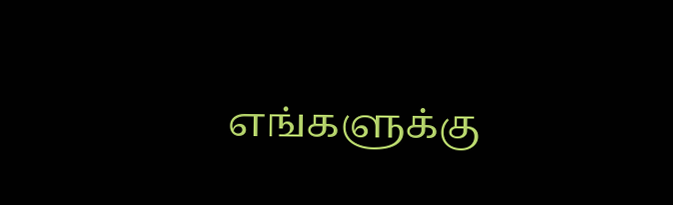எங்களுக்கு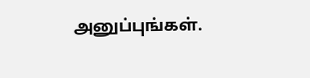அனுப்புங்கள்.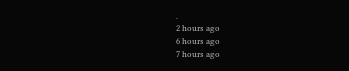.
2 hours ago
6 hours ago
7 hours ago